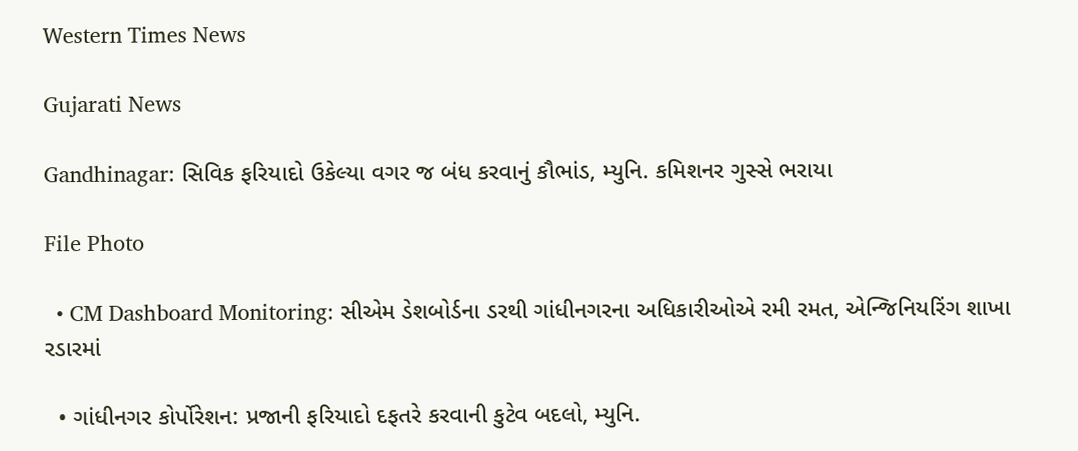Western Times News

Gujarati News

Gandhinagar: સિવિક ફરિયાદો ઉકેલ્યા વગર જ બંધ કરવાનું કૌભાંડ, મ્યુનિ. કમિશનર ગુસ્સે ભરાયા

File Photo

  • CM Dashboard Monitoring: સીએમ ડેશબોર્ડના ડરથી ગાંધીનગરના અધિકારીઓએ રમી રમત, એન્જિનિયરિંગ શાખા રડારમાં

  • ગાંધીનગર કોર્પોરેશન: પ્રજાની ફરિયાદો દફતરે કરવાની કુટેવ બદલો, મ્યુનિ.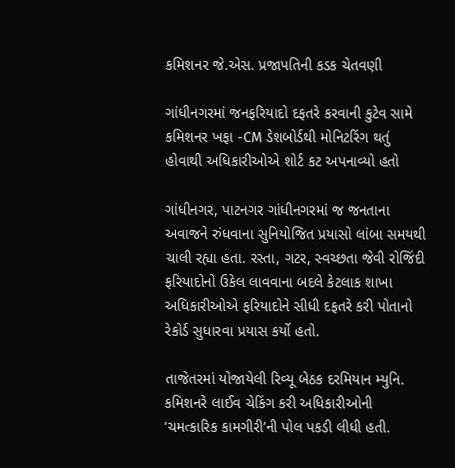કમિશનર જે.એસ. પ્રજાપતિની કડક ચેતવણી

ગાંધીનગરમાં જનફરિયાદો દફતરે કરવાની કુટેવ સામે કમિશનર ખફા -CM ડેશબોર્ડથી મોનિટરિંગ થતું હોવાથી અધિકારીઓએ શોર્ટ કટ અપનાવ્યો હતો

ગાંધીનગર, પાટનગર ગાંધીનગરમાં જ જનતાના અવાજને રુંધવાના સુનિયોજિત પ્રયાસો લાંબા સમયથી ચાલી રહ્યા હતા. રસ્તા, ગટર, સ્વચ્છતા જેવી રોજિંદી ફરિયાદોનો ઉકેલ લાવવાના બદલે કેટલાક શાખા અધિકારીઓએ ફરિયાદોને સીધી દફતરે કરી પોતાનો રેકોર્ડ સુધારવા પ્રયાસ કર્યો હતો.

તાજેતરમાં યોજાયેલી રિવ્યૂ બેઠક દરમિયાન મ્યુનિ. કમિશનરે લાઈવ ચેકિંગ કરી અધિકારીઓની ‘ચમત્કારિક કામગીરી’ની પોલ પકડી લીધી હતી.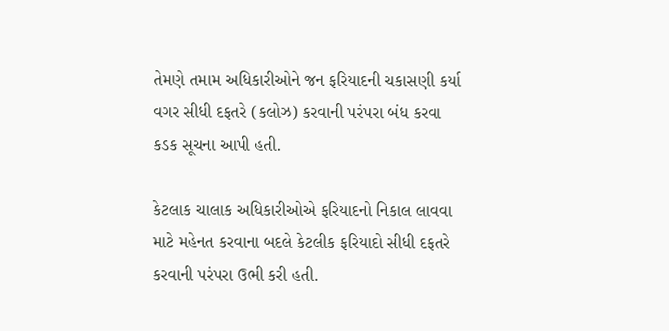તેમણે તમામ અધિકારીઓને જન ફરિયાદની ચકાસણી કર્યા વગર સીધી દફતરે (કલોઝ) કરવાની પરંપરા બંધ કરવા કડક સૂચના આપી હતી.

કેટલાક ચાલાક અધિકારીઓએ ફરિયાદનો નિકાલ લાવવા માટે મહેનત કરવાના બદલે કેટલીક ફરિયાદો સીધી દફતરે કરવાની પરંપરા ઉભી કરી હતી.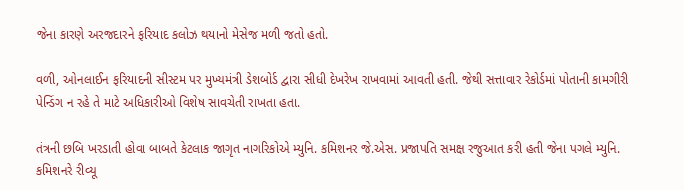જેના કારણે અરજદારને ફરિયાદ કલોઝ થયાનો મેસેજ મળી જતો હતો.

વળી, ઓનલાઈન ફરિયાદની સીસ્ટમ પર મુખ્યમંત્રી ડેશબોર્ડ દ્વારા સીધી દેખરેખ રાખવામાં આવતી હતી. જેથી સત્તાવાર રેકોર્ડમાં પોતાની કામગીરી પેન્ડિંગ ન રહે તે માટે અધિકારીઓ વિશેષ સાવચેતી રાખતા હતા.

તંત્રની છબિ ખરડાતી હોવા બાબતે કેટલાક જાગૃત નાગરિકોએ મ્યુનિ. કમિશનર જે.એસ. પ્રજાપતિ સમક્ષ રજુઆત કરી હતી જેના પગલે મ્યુનિ. કમિશનરે રીવ્યૂ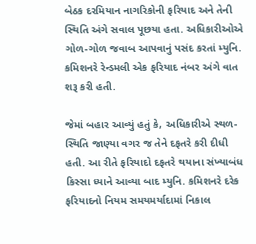બેઠક દરમિયાન નાગરિકોની ફરિયાદ અને તેની સ્થિતિ અંગે સવાલ પૂછયા હતા. અધિકારીઓએ ગોળ-ગોળ જવાબ આપવાનું પસંદ કરતાં મ્યુનિ. કમિશનરે રેન્ડમલી એક ફરિયાદ નંબર અંગે વાત શરૂ કરી હતી.

જેમાં બહાર આવ્યું હતું કે, અધિકારીએ સ્થળ-સ્થિતિ જાણ્યા વગર જ તેને દફતરે કરી દીધી હતી. આ રીતે ફરિયાદો દફતરે થયાના સંખ્યાબંધ કિસ્સા ધ્યાને આવ્યા બાદ મ્યુનિ. કમિશનરે દરેક ફરિયાદનો નિયમ સમયમર્યાદામાં નિકાલ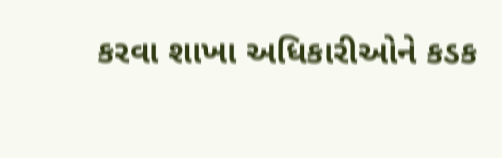કરવા શાખા અધિકારીઓને કડક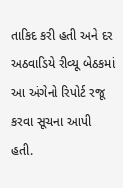તાકિદ કરી હતી અને દર અઠવાડિયે રીવ્યૂ બેઠકમાં આ અંગેનો રિપોર્ટ રજૂ કરવા સૂચના આપી હતી.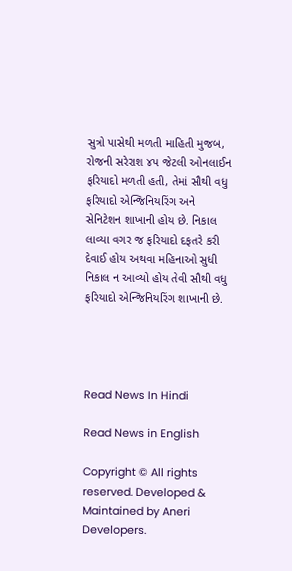સુત્રો પાસેથી મળતી માહિતી મુજબ, રોજની સરેરાશ ૪પ જેટલી ઓનલાઈન ફરિયાદો મળતી હતી, તેમાં સૌથી વધુ ફરિયાદો એન્જિનિયરિંગ અને સેનિટેશન શાખાની હોય છે. નિકાલ લાવ્યા વગર જ ફરિયાદો દફતરે કરી દેવાઈ હોય અથવા મહિનાઓ સુધી નિકાલ ન આવ્યો હોય તેવી સૌથી વધુ ફરિયાદો એન્જિનિયરિંગ શાખાની છે.




Read News In Hindi

Read News in English

Copyright © All rights reserved. Developed & Maintained by Aneri Developers.